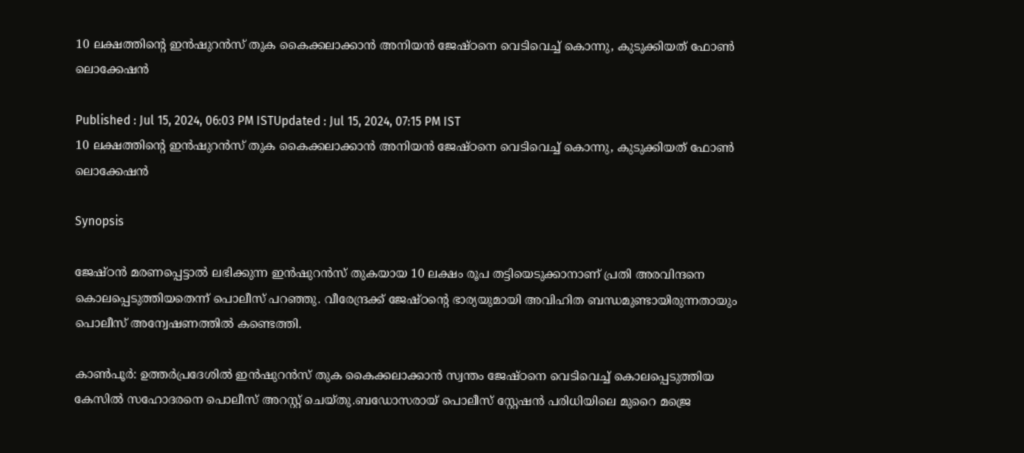10 ലക്ഷത്തിന്‍റെ ഇൻഷുറൻസ് തുക കൈക്കലാക്കാൻ അനിയൻ ജേഷ്ഠനെ വെടിവെച്ച് കൊന്നു, കുടുക്കിയത് ഫോൺ ലൊക്കേഷൻ

Published : Jul 15, 2024, 06:03 PM ISTUpdated : Jul 15, 2024, 07:15 PM IST
10 ലക്ഷത്തിന്‍റെ ഇൻഷുറൻസ് തുക കൈക്കലാക്കാൻ അനിയൻ ജേഷ്ഠനെ വെടിവെച്ച് കൊന്നു, കുടുക്കിയത് ഫോൺ ലൊക്കേഷൻ

Synopsis

ജേഷ്ഠൻ മരണപ്പെട്ടാൽ ലഭിക്കുന്ന ഇൻഷുറൻസ് തുകയായ 10 ലക്ഷം രൂപ തട്ടിയെടുക്കാനാണ് പ്രതി അരവിന്ദനെ കൊലപ്പെടുത്തിയതെന്ന് പൊലീസ് പറഞ്ഞു. വീരേന്ദ്രക്ക് ജേഷ്ഠന്‍റെ ഭാര്യയുമായി അവിഹിത ബന്ധമുണ്ടായിരുന്നതായും പൊലീസ് അന്വേഷണത്തിൽ കണ്ടെത്തി.

കാൺപൂർ: ഉത്തർപ്രദേശിൽ ഇൻഷുറൻസ് തുക കൈക്കലാക്കാൻ സ്വന്തം ജേഷ്ഠനെ വെടിവെച്ച് കൊലപ്പെടുത്തിയ കേസിൽ സഹോദരനെ പൊലീസ് അറസ്റ്റ് ചെയ്തു.ബഡോസരായ് പൊലീസ് സ്റ്റേഷൻ പരിധിയിലെ മുറൈ മജ്രെ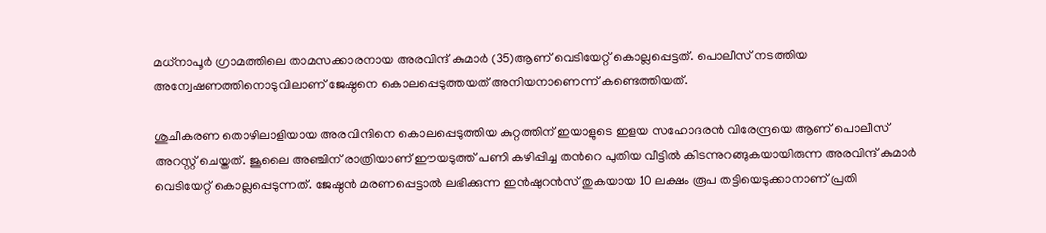മധ്‌നാപൂർ ഗ്രാമത്തിലെ താമസക്കാരനായ അരവിന്ദ് കുമാർ (35)ആണ് വെടിയേറ്റ് കൊല്ലപ്പെട്ടത്. പൊലീസ് നടത്തിയ അന്വേഷണത്തിനൊടുവിലാണ് ജേഷ്ഠനെ കൊലപ്പെടുത്തയത് അനിയനാണെന്ന് കണ്ടെത്തിയത്.

ശുചീകരണ തൊഴിലാളിയായ അരവിന്ദിനെ കൊലപ്പെടുത്തിയ കുറ്റത്തിന് ഇയാളുടെ ഇളയ സഹോദരൻ വിരേന്ദ്രയെ ആണ് പൊലീസ് അറസ്റ്റ് ചെയ്തത്. ജൂലൈ അഞ്ചിന് രാത്രിയാണ് ഈയടുത്ത് പണി കഴിപ്പിച്ച തന്‍റെ പുതിയ വീട്ടിൽ കിടന്നുറങ്ങുകയായിരുന്ന അരവിന്ദ് കുമാർ വെടിയേറ്റ് കൊല്ലപ്പെടുന്നത്. ജേഷ്ഠൻ മരണപ്പെട്ടാൽ ലഭിക്കുന്ന ഇൻഷുറൻസ് തുകയായ 10 ലക്ഷം രൂപ തട്ടിയെടുക്കാനാണ് പ്രതി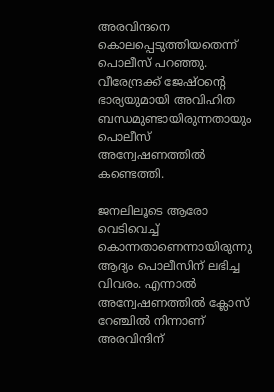അരവിന്ദനെ കൊലപ്പെടുത്തിയതെന്ന് പൊലീസ് പറഞ്ഞു. വീരേന്ദ്രക്ക് ജേഷ്ഠന്‍റെ ഭാര്യയുമായി അവിഹിത ബന്ധമുണ്ടായിരുന്നതായും പൊലീസ് അന്വേഷണത്തിൽ കണ്ടെത്തി.

ജനലിലൂടെ ആരോ വെടിവെച്ച് കൊന്നതാണെന്നായിരുന്നു ആദ്യം പൊലീസിന് ലഭിച്ച വിവരം. എന്നാൽ അന്വേഷണത്തിൽ ക്ലോസ് റേഞ്ചിൽ നിന്നാണ് അരവിന്ദിന്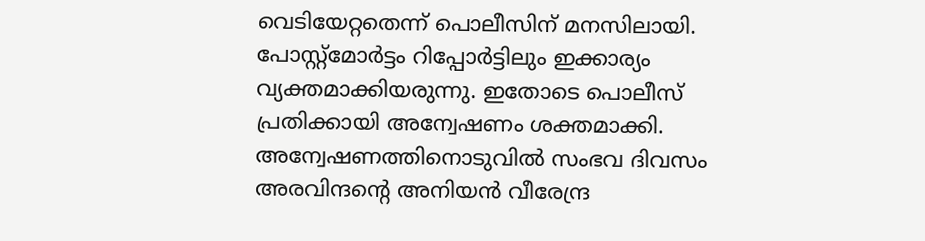വെടിയേറ്റതെന്ന് പൊലീസിന് മനസിലായി. പോസ്റ്റ്മോർട്ടം റിപ്പോർട്ടിലും ഇക്കാര്യം വ്യക്തമാക്കിയരുന്നു. ഇതോടെ പൊലീസ് പ്രതിക്കായി അന്വേഷണം ശക്തമാക്കി. അന്വേഷണത്തിനൊടുവിൽ സംഭവ ദിവസം അരവിന്ദന്‍റെ അനിയൻ വീരേന്ദ്ര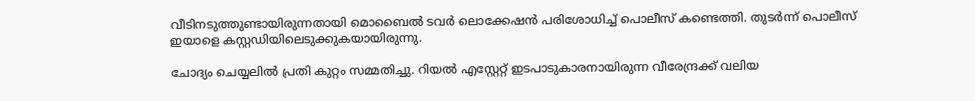വീടിനടുത്തുണ്ടായിരുന്നതായി മൊബൈൽ ടവർ ലൊക്കേഷൻ പരിശോധിച്ച് പൊലീസ് കണ്ടെത്തി. തുടർന്ന് പൊലീസ് ഇയാളെ കസ്റ്റഡിയിലെടുക്കുകയായിരുന്നു.

ചോദ്യം ചെയ്യലിൽ പ്രതി കുറ്റം സമ്മതിച്ചു. റിയൽ എസ്റ്റേറ്റ് ഇടപാടുകാരനായിരുന്ന വീരേന്ദ്രക്ക് വലിയ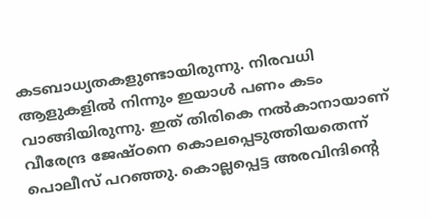കടബാധ്യതകളുണ്ടായിരുന്നു. നിരവധി ആളുകളിൽ നിന്നും ഇയാൾ പണം കടം വാങ്ങിയിരുന്നു. ഇത് തിരികെ നൽകാനായാണ് വീരേന്ദ്ര ജേഷ്ഠനെ കൊലപ്പെടുത്തിയതെന്ന് പൊലീസ് പറഞ്ഞു. കൊല്ലപ്പെട്ട അരവിന്ദിന്‍റെ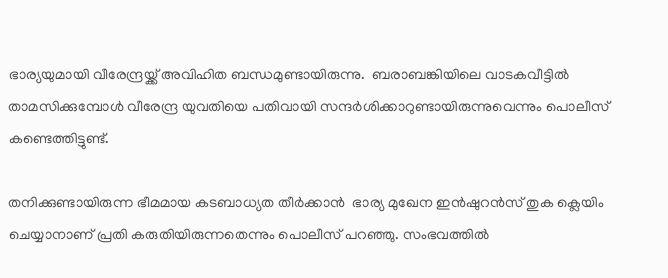ഭാര്യയുമായി വീരേന്ദ്രയ്ക്ക് അവിഹിത ബന്ധമുണ്ടായിരുന്നു.  ബരാബങ്കിയിലെ വാടകവീട്ടിൽ താമസിക്കുമ്പോൾ വീരേന്ദ്ര യുവതിയെ പതിവായി സന്ദർശിക്കാറുണ്ടായിരുന്നുവെന്നും പൊലീസ് കണ്ടെത്തിട്ടുണ്ട്.

തനിക്കുണ്ടായിരുന്ന ഭീമമായ കടബാധ്യത തീർക്കാൻ  ഭാര്യ മുഖേന ഇൻഷുറൻസ് തുക ക്ലെയിം ചെയ്യാനാണ് പ്രതി കരുതിയിരുന്നതെന്നും പൊലീസ് പറഞ്ഞു. സംഭവത്തിൽ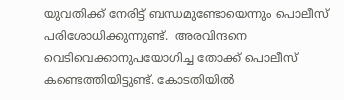യുവതിക്ക് നേരിട്ട് ബന്ധമുണ്ടോയെന്നും പൊലീസ് പരിശോധിക്കുന്നുണ്ട്.  അരവിന്ദനെ വെടിവെക്കാനുപയോഗിച്ച തോക്ക് പൊലീസ് കണ്ടെത്തിയിട്ടുണ്ട്. കോടതിയിൽ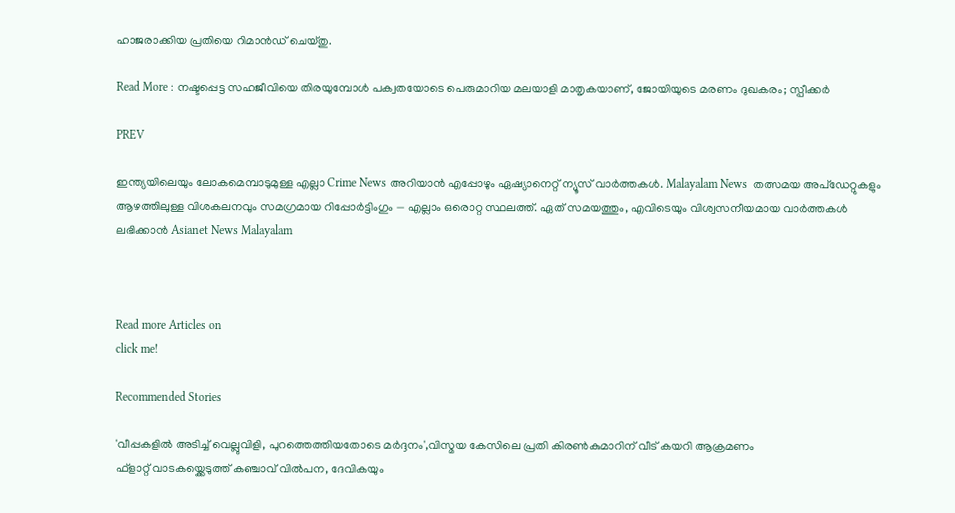ഹാജരാക്കിയ പ്രതിയെ റിമാൻഡ് ചെയ്തു.

Read More : നഷ്ടപ്പെട്ട സഹജീവിയെ തിരയുമ്പോൾ പക്വതയോടെ പെരുമാറിയ മലയാളി മാതൃകയാണ്, ജോയിയുടെ മരണം ദുഖകരം; സ്പീക്കർ

PREV

ഇന്ത്യയിലെയും ലോകമെമ്പാടുമുള്ള എല്ലാ Crime News അറിയാൻ എപ്പോഴും ഏഷ്യാനെറ്റ് ന്യൂസ് വാർത്തകൾ. Malayalam News  തത്സമയ അപ്‌ഡേറ്റുകളും ആഴത്തിലുള്ള വിശകലനവും സമഗ്രമായ റിപ്പോർട്ടിംഗും — എല്ലാം ഒരൊറ്റ സ്ഥലത്ത്. ഏത് സമയത്തും, എവിടെയും വിശ്വസനീയമായ വാർത്തകൾ ലഭിക്കാൻ Asianet News Malayalam



Read more Articles on
click me!

Recommended Stories

'വീപ്പകളില്‍ അടിച്ച് വെല്ലുവിളി, പുറത്തെത്തിയതോടെ മർദ്ദനം',വിസ്മയ കേസിലെ പ്രതി കിരണ്‍കുമാറിന് വീട് കയറി ആക്രമണം
ഫ്ളാറ്റ് വാടകയ്ക്കെടുത്ത് കഞ്ചാവ് വിൽപന, ദേവികയും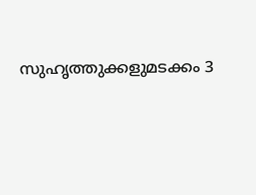സുഹൃത്തുക്കളുമടക്കം 3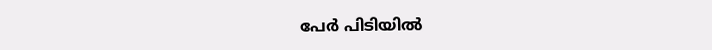പേർ പിടിയിൽ